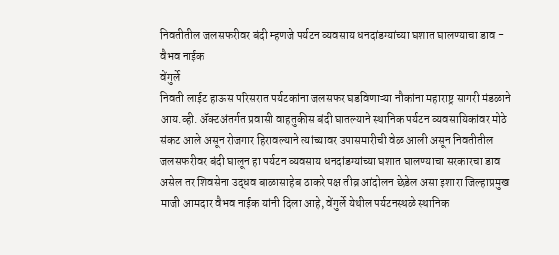निवतीतील जलसफरीवर बंदी म्हणजे पर्यटन व्यवसाय धनदांडग्यांच्या घशात घालण्याचा डाव - वैभव नाईक
वेंगुर्ले
निवती लाईट हाऊस परिसरात पर्यटकांना जलसफर घडविणाऱ्या नौकांना महाराष्ट्र सागरी मंडळाने आय.व्ही. ॲक्टअंतर्गत प्रवासी वाहतुकीस बंदी घातल्याने स्थानिक पर्यटन व्यवसायिकांवर मोठे संकट आले असून रोजगार हिरावल्याने त्यांच्यावर उपासमारीची वेळ आली असून निवतीतील जलसफरीवर बंदी घालून हा पर्यटन व्यवसाय धनदांडग्यांच्या घशात घालण्याचा सरकारचा डाव असेल तर शिवसेना उद्धव बाळासाहेब ठाकरे पक्ष तीव्र आंदोलन छेडेल असा इशारा जिल्हाप्रमुख माजी आमदार वैभव नाईक यांनी दिला आहे, वेंगुर्ले येथील पर्यटनस्थळे स्थानिक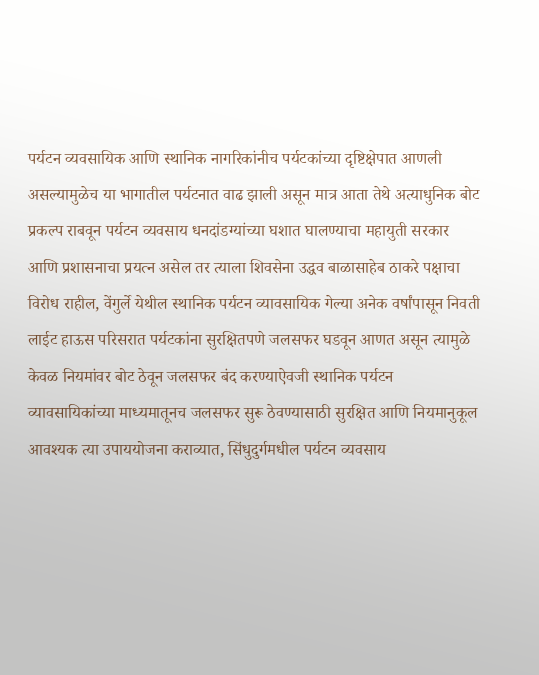पर्यटन व्यवसायिक आणि स्थानिक नागरिकांनीच पर्यटकांच्या दृष्टिक्षेपात आणली असल्यामुळेच या भागातील पर्यटनात वाढ झाली असून मात्र आता तेथे अत्याधुनिक बोट प्रकल्प राबवून पर्यटन व्यवसाय धनदांडग्यांच्या घशात घालण्याचा महायुती सरकार आणि प्रशासनाचा प्रयत्न असेल तर त्याला शिवसेना उद्धव बाळासाहेब ठाकरे पक्षाचा विरोध राहील, वेंगुर्ले येथील स्थानिक पर्यटन व्यावसायिक गेल्या अनेक वर्षांपासून निवती लाईट हाऊस परिसरात पर्यटकांना सुरक्षितपणे जलसफर घडवून आणत असून त्यामुळे केवळ नियमांवर बोट ठेवून जलसफर बंद करण्याऐवजी स्थानिक पर्यटन व्यावसायिकांच्या माध्यमातूनच जलसफर सुरू ठेवण्यासाठी सुरक्षित आणि नियमानुकूल आवश्यक त्या उपाययोजना कराव्यात, सिंधुदुर्गमधील पर्यटन व्यवसाय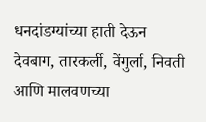धनदांडग्यांच्या हाती देऊन देवबाग, तारकर्ली, वेंगुर्ला, निवती आणि मालवणच्या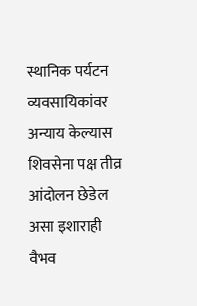स्थानिक पर्यटन व्यवसायिकांवर अन्याय केल्यास शिवसेना पक्ष तीव्र आंदोलन छेडेल असा इशाराही वैभव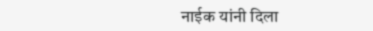नाईक यांनी दिला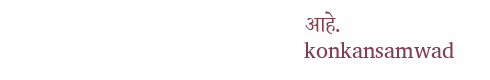आहे.
konkansamwad